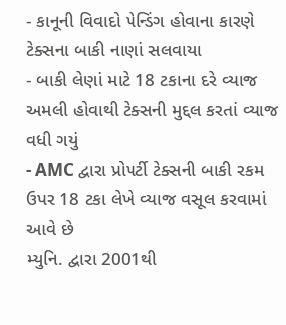- કાનૂની વિવાદો પેન્ડિંગ હોવાના કારણે ટેક્સના બાકી નાણાં સલવાયા
- બાકી લેણાં માટે 18 ટકાના દરે વ્યાજ અમલી હોવાથી ટેક્સની મુદ્દલ કરતાં વ્યાજ વધી ગયું
- AMC દ્વારા પ્રોપર્ટી ટેક્સની બાકી રકમ ઉપર 18 ટકા લેખે વ્યાજ વસૂલ કરવામાં આવે છે
મ્યુનિ. દ્વારા 2001થી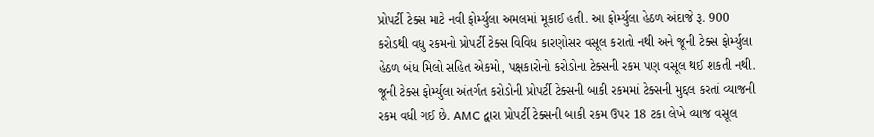પ્રોપર્ટી ટેક્સ માટે નવી ફોર્મ્યુલા અમલમાં મૂકાઈ હતી. આ ફોર્મ્યુલા હેઠળ અંદાજે રૂ. 900 કરોડથી વધુ રકમનો પ્રોપર્ટી ટેક્સ વિવિધ કારણોસર વસૂલ કરાતો નથી અને જૂની ટેક્સ ફોર્મ્યુલા હેઠળ બંધ મિલો સહિત એકમો, પક્ષકારોનો કરોડોના ટેક્સની રકમ પણ વસૂલ થઈ શકતી નથી. જૂની ટેક્સ ફોર્મ્યુલા અંતર્ગત કરોડોની પ્રોપર્ટી ટેક્સની બાકી રકમમાં ટેક્સની મુદ્દલ કરતાં વ્યાજની રકમ વધી ગઈ છે. AMC દ્વારા પ્રોપર્ટી ટેક્સની બાકી રકમ ઉપર 18 ટકા લેખે વ્યાજ વસૂલ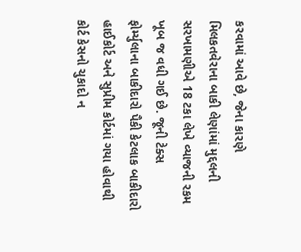કરવામાં આવે છે, જેના કારણે મિલકતવેરાના બાકી લેણાંમાં મુદ્દલની સરખામણીએ 18 ટકા લેખે વ્યાજની રકમ ખૂબ જ વધી ગઈ છે. જૂની ટેક્સ ફોર્મ્યુલાના બાકીદારો પૈકી કેટલાક બાકીદારો હાઈકોર્ટ અને સુપ્રીમ કોર્ટમાં ગયા હોવાથી કોર્ટ કેસનો ચુકાદો ન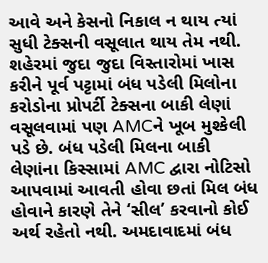આવે અને કેસનો નિકાલ ન થાય ત્યાં સુધી ટેક્સની વસૂલાત થાય તેમ નથી.
શહેરમાં જુદા જુદા વિસ્તારોમાં ખાસ કરીને પૂર્વ પટ્ટામાં બંધ પડેલી મિલોના કરોડોના પ્રોપર્ટી ટેક્સના બાકી લેણાં વસૂલવામાં પણ AMCને ખૂબ મુશ્કેલી પડે છે. બંધ પડેલી મિલના બાકી લેણાંના કિસ્સામાં AMC દ્વારા નોટિસો આપવામાં આવતી હોવા છતાં મિલ બંધ હોવાને કારણે તેને ‘સીલ’ કરવાનો કોઈ અર્થ રહેતો નથી. અમદાવાદમાં બંધ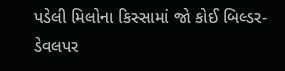પડેલી મિલોના કિસ્સામાં જો કોઈ બિલ્ડર- ડેવલપર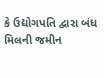કે ઉદ્યોગપતિ દ્વારા બંધ મિલની જમીન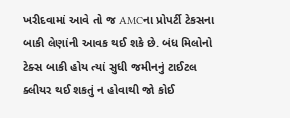ખરીદવામાં આવે તો જ AMCના પ્રોપર્ટી ટેકસના બાકી લેણાંની આવક થઈ શકે છે. બંધ મિલોનો ટેક્સ બાકી હોય ત્યાં સુધી જમીનનું ટાઈટલ ક્લીયર થઈ શકતું ન હોવાથી જો કોઈ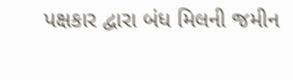પક્ષકાર દ્વારા બંધ મિલની જમીન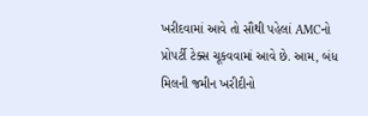ખરીદવામાં આવે તો સૌથી પહેલાં AMCનો પ્રોપર્ટી ટેક્સ ચૂકવવામાં આવે છે. આમ, બંધ મિલની જમીન ખરીદીનો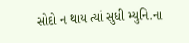સોદો ન થાય ત્યાં સુધી મ્યુનિ.ના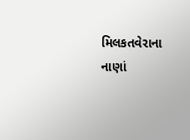મિલકતવેરાના નાણાં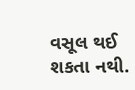વસૂલ થઈ શકતા નથી.